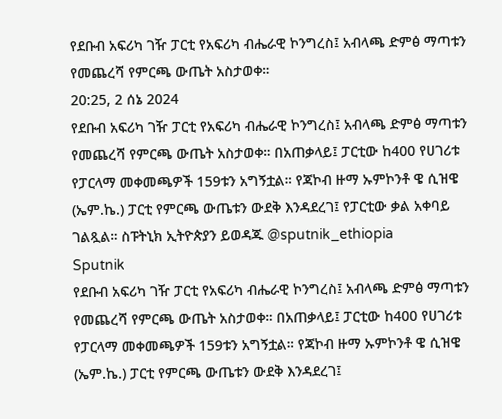የደቡብ አፍሪካ ገዥ ፓርቲ የአፍሪካ ብሔራዊ ኮንግረስ፤ አብላጫ ድምፅ ማጣቱን የመጨረሻ የምርጫ ውጤት አስታወቀ።
20:25, 2 ሰኔ 2024
የደቡብ አፍሪካ ገዥ ፓርቲ የአፍሪካ ብሔራዊ ኮንግረስ፤ አብላጫ ድምፅ ማጣቱን የመጨረሻ የምርጫ ውጤት አስታወቀ። በአጠቃላይ፤ ፓርቲው ከ400 የሀገሪቱ የፓርላማ መቀመጫዎች 159ቱን አግኝቷል። የጃኮብ ዙማ ኡምኮንቶ ዌ ሲዝዌ (ኤም.ኬ.) ፓርቲ የምርጫ ውጤቱን ውደቅ እንዳደረገ፤ የፓርቲው ቃል አቀባይ ገልጿል። ስፑትኒክ ኢትዮጵያን ይወዳጁ @sputnik_ethiopia
Sputnik
የደቡብ አፍሪካ ገዥ ፓርቲ የአፍሪካ ብሔራዊ ኮንግረስ፤ አብላጫ ድምፅ ማጣቱን የመጨረሻ የምርጫ ውጤት አስታወቀ። በአጠቃላይ፤ ፓርቲው ከ400 የሀገሪቱ የፓርላማ መቀመጫዎች 159ቱን አግኝቷል። የጃኮብ ዙማ ኡምኮንቶ ዌ ሲዝዌ (ኤም.ኬ.) ፓርቲ የምርጫ ውጤቱን ውደቅ እንዳደረገ፤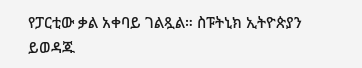የፓርቲው ቃል አቀባይ ገልጿል። ስፑትኒክ ኢትዮጵያን ይወዳጁ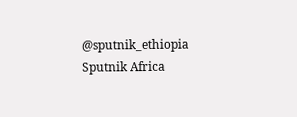@sputnik_ethiopia
Sputnik Africa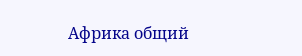Африка общий